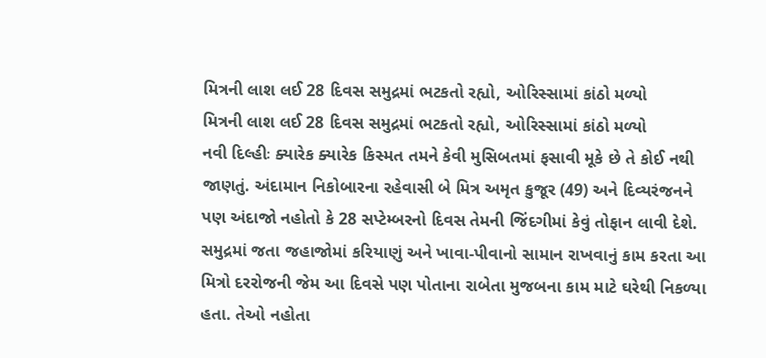મિત્રની લાશ લઈ 28 દિવસ સમુદ્રમાં ભટકતો રહ્યો, ઓરિસ્સામાં કાંઠો મળ્યો
મિત્રની લાશ લઈ 28 દિવસ સમુદ્રમાં ભટકતો રહ્યો, ઓરિસ્સામાં કાંઠો મળ્યો
નવી દિલ્હીઃ ક્યારેક ક્યારેક કિસ્મત તમને કેવી મુસિબતમાં ફસાવી મૂકે છે તે કોઈ નથી જાણતું. અંદામાન નિકોબારના રહેવાસી બે મિત્ર અમૃત કુજૂર (49) અને દિવ્યરંજનને પણ અંદાજો નહોતો કે 28 સપ્ટેમ્બરનો દિવસ તેમની જિંદગીમાં કેવું તોફાન લાવી દેશે. સમુદ્રમાં જતા જહાજોમાં કરિયાણું અને ખાવા-પીવાનો સામાન રાખવાનું કામ કરતા આ મિત્રો દરરોજની જેમ આ દિવસે પણ પોતાના રાબેતા મુજબના કામ માટે ઘરેથી નિકળ્યા હતા. તેઓ નહોતા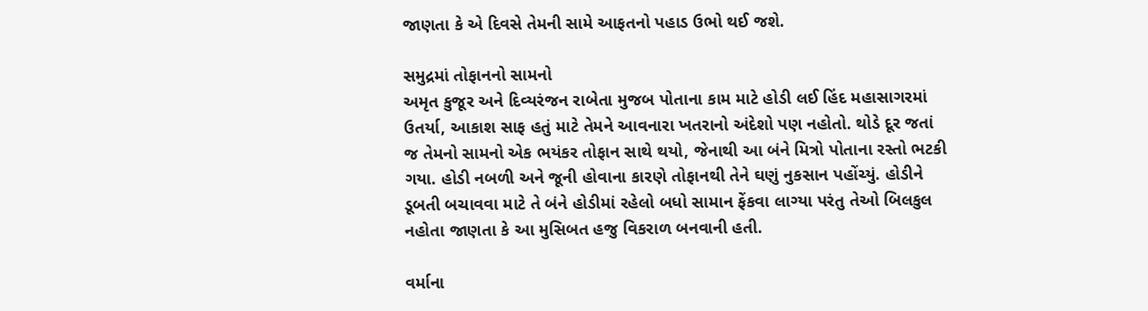જાણતા કે એ દિવસે તેમની સામે આફતનો પહાડ ઉભો થઈ જશે.

સમુદ્રમાં તોફાનનો સામનો
અમૃત કુજૂર અને દિવ્યરંજન રાબેતા મુજબ પોતાના કામ માટે હોડી લઈ હિંદ મહાસાગરમાં ઉતર્યા, આકાશ સાફ હતું માટે તેમને આવનારા ખતરાનો અંદેશો પણ નહોતો. થોડે દૂર જતાં જ તેમનો સામનો એક ભયંકર તોફાન સાથે થયો, જેનાથી આ બંને મિત્રો પોતાના રસ્તો ભટકી ગયા. હોડી નબળી અને જૂની હોવાના કારણે તોફાનથી તેને ઘણું નુકસાન પહોંચ્યું. હોડીને ડૂબતી બચાવવા માટે તે બંને હોડીમાં રહેલો બધો સામાન ફેંકવા લાગ્યા પરંતુ તેઓ બિલકુલ નહોતા જાણતા કે આ મુસિબત હજુ વિકરાળ બનવાની હતી.

વર્માના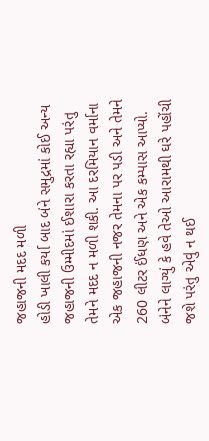જહાજની મદદ મળી
હોડી ખાલી કર્યા બાદ બંને સમુદ્રમાં કોઈ અન્ય જહાજની ઉમ્મીદમાં ઈશારા કરતા રહ્યા પરંતુ તેમને મદદ ન મળી શકી. આ દરમિયાન વર્માના એક જહાજની નજર તેમના પર પડી અને તેમને 260 લીટર ઈંધણ અને એક કમ્પાસ આપ્યો. બંનેને લાગ્યું કે હવે તેઓ આરામથી ઘરે પહોંચી જશે પરંતુ એવું ન થઈ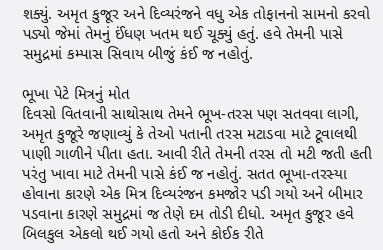શક્યું. અમૃત કુજૂર અને દિવ્યરંજને વધુ એક તોફાનનો સામનો કરવો પડ્યો જેમાં તેમનું ઈંધણ ખતમ થઈ ચૂક્યું હતું. હવે તેમની પાસે સમુદ્રમાં કમ્પાસ સિવાય બીજું કંઈ જ નહોતું.

ભૂખા પેટે મિત્રનું મોત
દિવસો વિતવાની સાથોસાથ તેમને ભૂખ-તરસ પણ સતવવા લાગી, અમૃત કુજૂરે જણાવ્યું કે તેઓ પતાની તરસ મટાડવા માટે ટૂવાલથી પાણી ગાળીને પીતા હતા. આવી રીતે તેમની તરસ તો મટી જતી હતી પરંતુ ખાવા માટે તેમની પાસે કંઈ જ નહોતું. સતત ભૂખા-તરસ્યા હોવાના કારણે એક મિત્ર દિવ્યરંજન કમજોર પડી ગયો અને બીમાર પડવાના કારણે સમુદ્રમાં જ તેણે દમ તોડી દીધો. અમૃત કુજૂર હવે બિલકુલ એકલો થઈ ગયો હતો અને કોઈક રીતે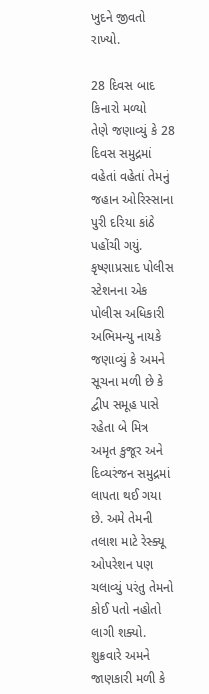ખુદને જીવતો રાખ્યો.

28 દિવસ બાદ કિનારો મળ્યો
તેણે જણાવ્યું કે 28 દિવસ સમુદ્રમાં વહેતાં વહેતાં તેમનું જહાન ઓરિસ્સાના પુરી દરિયા કાંઠે પહોંચી ગયું. કૃષ્ણાપ્રસાદ પોલીસ સ્ટેશનના એક પોલીસ અધિકારી અભિમન્યુ નાયકે જણાવ્યું કે અમને સૂચના મળી છે કે દ્વીપ સમૂહ પાસે રહેતા બે મિત્ર અમૃત કુજૂર અને દિવ્યરંજન સમુદ્રમાં લાપતા થઈ ગયા છે. અમે તેમની તલાશ માટે રેસ્ક્યૂ ઓપરેશન પણ ચલાવ્યું પરંતુ તેમનો કોઈ પતો નહોતો લાગી શક્યો. શુક્રવારે અમને જાણકારી મળી કે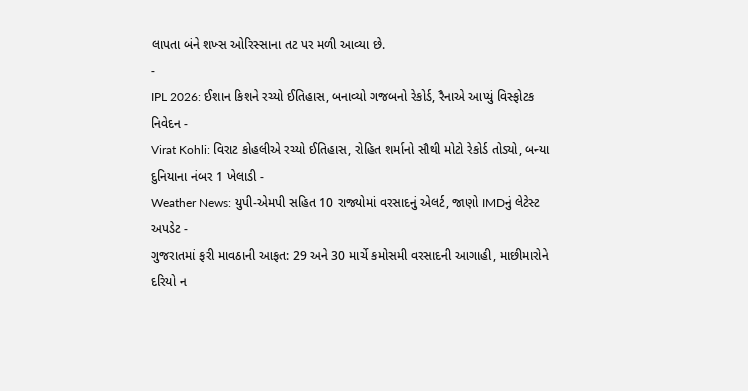લાપતા બંને શખ્સ ઓરિસ્સાના તટ પર મળી આવ્યા છે.
-
IPL 2026: ઈશાન કિશને રચ્યો ઈતિહાસ, બનાવ્યો ગજબનો રેકોર્ડ, રૈનાએ આપ્યું વિસ્ફોટક નિવેદન -
Virat Kohli: વિરાટ કોહલીએ રચ્યો ઈતિહાસ, રોહિત શર્માનો સૌથી મોટો રેકોર્ડ તોડ્યો, બન્યા દુનિયાના નંબર 1 ખેલાડી -
Weather News: યુપી-એમપી સહિત 10 રાજ્યોમાં વરસાદનું એલર્ટ, જાણો IMDનું લેટેસ્ટ અપડેટ -
ગુજરાતમાં ફરી માવઠાની આફત: 29 અને 30 માર્ચે કમોસમી વરસાદની આગાહી, માછીમારોને દરિયો ન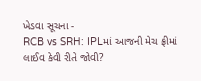ખેડવા સૂચના -
RCB vs SRH: IPLમાં આજની મેચ ફ્રીમાં લાઈવ કેવી રીતે જોવી?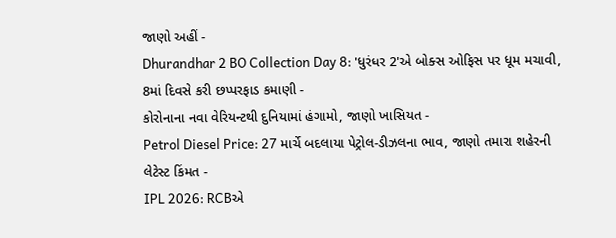જાણો અહીં -
Dhurandhar 2 BO Collection Day 8: 'ધુરંધર 2'એ બોક્સ ઓફિસ પર ધૂમ મચાવી, 8માં દિવસે કરી છપ્પરફાડ કમાણી -
કોરોનાના નવા વેરિયન્ટથી દુનિયામાં હંગામો, જાણો ખાસિયત -
Petrol Diesel Price: 27 માર્ચે બદલાયા પેટ્રોલ-ડીઝલના ભાવ, જાણો તમારા શહેરની લેટેસ્ટ કિંમત -
IPL 2026: RCBએ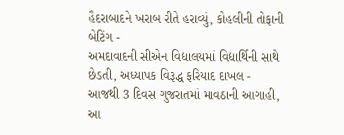હૈદરાબાદને ખરાબ રીતે હરાવ્યું, કોહલીની તોફાની બેટિંગ -
અમદાવાદની સીએન વિદ્યાલયમાં વિદ્યાર્થિની સાથે છેડતી, અધ્યાપક વિરૂદ્ધ ફરિયાદ દાખલ -
આજથી 3 દિવસ ગુજરાતમાં માવઠાની આગાહી, આ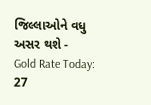જિલ્લાઓને વધુ અસર થશે -
Gold Rate Today: 27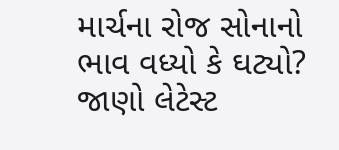માર્ચના રોજ સોનાનો ભાવ વધ્યો કે ઘટ્યો? જાણો લેટેસ્ટ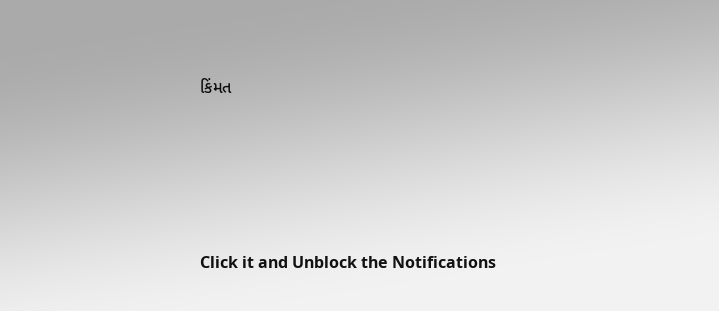કિંમત









Click it and Unblock the Notifications